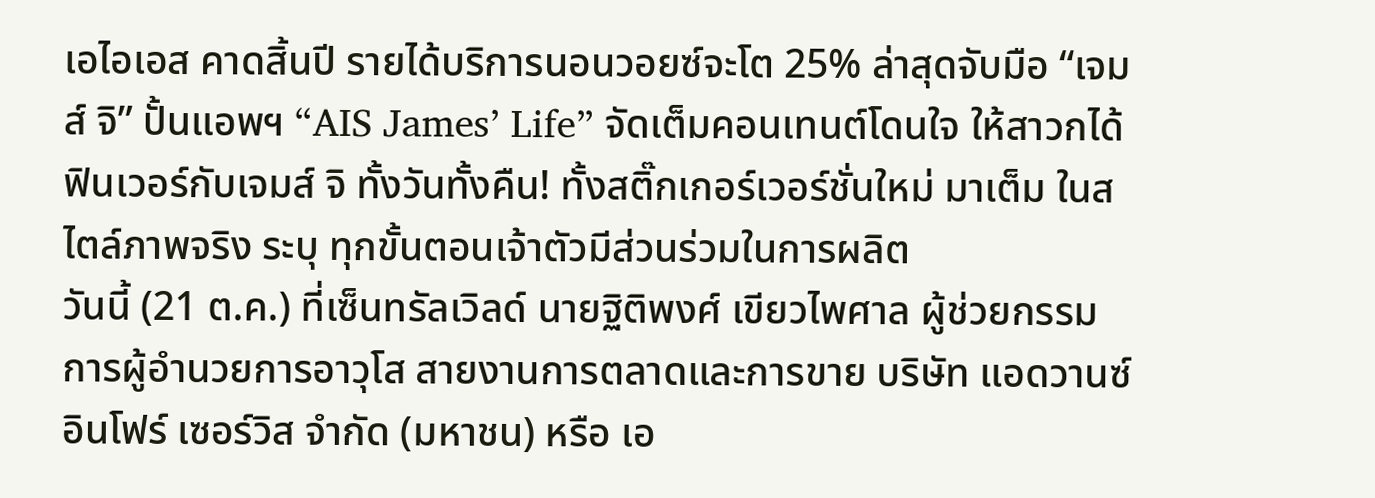เอไอเอส คาดสิ้นปี รายได้บริการนอนวอยซ์จะโต 25% ล่าสุดจับมือ “เจมส์ จิ” ปั้นแอพฯ “AIS James’ Life” จัดเต็มคอนเทนต์โดนใจ ให้สาวกได้ฟินเวอร์กับเจมส์ จิ ทั้งวันทั้งคืน! ทั้งสติ๊กเกอร์เวอร์ชั่นใหม่ มาเต็ม ในสไตล์ภาพจริง ระบุ ทุกขั้นตอนเจ้าตัวมีส่วนร่วมในการผลิต
วันนี้ (21 ต.ค.) ที่เซ็นทรัลเวิลด์ นายฐิติพงศ์ เขียวไพศาล ผู้ช่วยกรรมการผู้อำนวยการอาวุโส สายงานการตลาดและการขาย บริษัท แอดวานซ์ อินโฟร์ เซอร์วิส จำกัด (มหาชน) หรือ เอ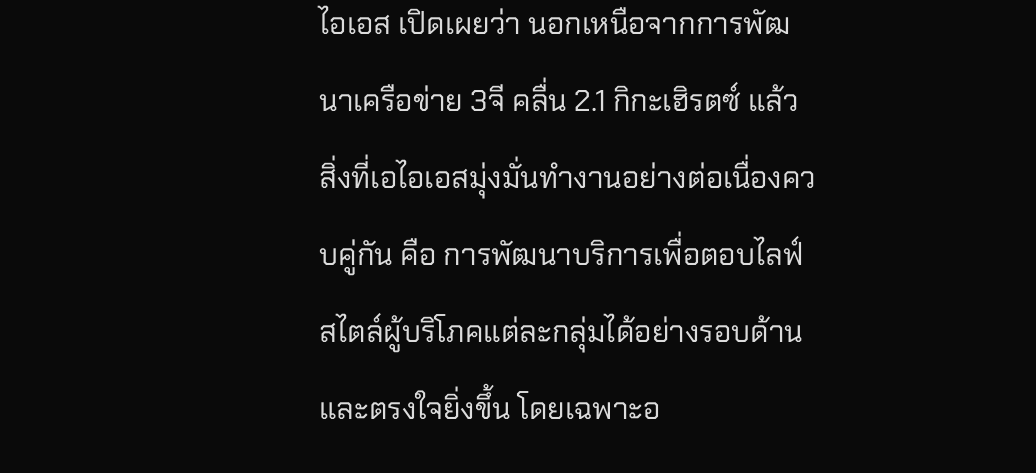ไอเอส เปิดเผยว่า นอกเหนือจากการพัฒนาเครือข่าย 3จี คลื่น 2.1 กิกะเฮิรตซ์ แล้ว สิ่งที่เอไอเอสมุ่งมั่นทำงานอย่างต่อเนื่องควบคู่กัน คือ การพัฒนาบริการเพื่อตอบไลฟ์สไตล์ผู้บริโภคแต่ละกลุ่มได้อย่างรอบด้านและตรงใจยิ่งขึ้น โดยเฉพาะอ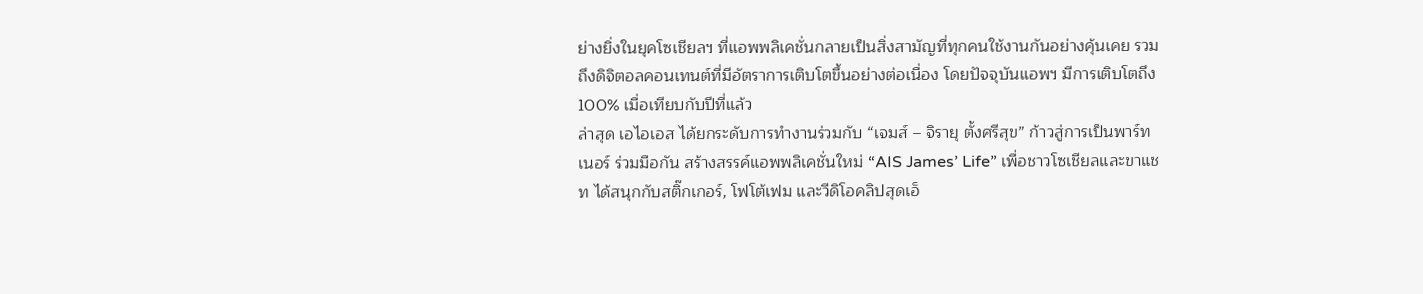ย่างยิ่งในยุคโซเชียลฯ ที่แอพพลิเคชั่นกลายเป็นสิ่งสามัญที่ทุกคนใช้งานกันอย่างคุ้นเคย รวมถึงดิจิตอลคอนเทนต์ที่มีอัตราการเติบโตขึ้นอย่างต่อเนื่อง โดยปัจจุบันแอพฯ มีการเติบโตถึง 100% เมื่อเทียบกับปีที่แล้ว
ล่าสุด เอไอเอส ได้ยกระดับการทำงานร่วมกับ “เจมส์ – จิรายุ ตั้งศรีสุข” ก้าวสู่การเป็นพาร์ทเนอร์ ร่วมมือกัน สร้างสรรค์แอพพลิเคชั่นใหม่ “AIS James’ Life” เพื่อชาวโซเชียลและขาแชท ได้สนุกกับสติ๊กเกอร์, โฟโต้เฟม และวีดิโอคลิปสุดเอ็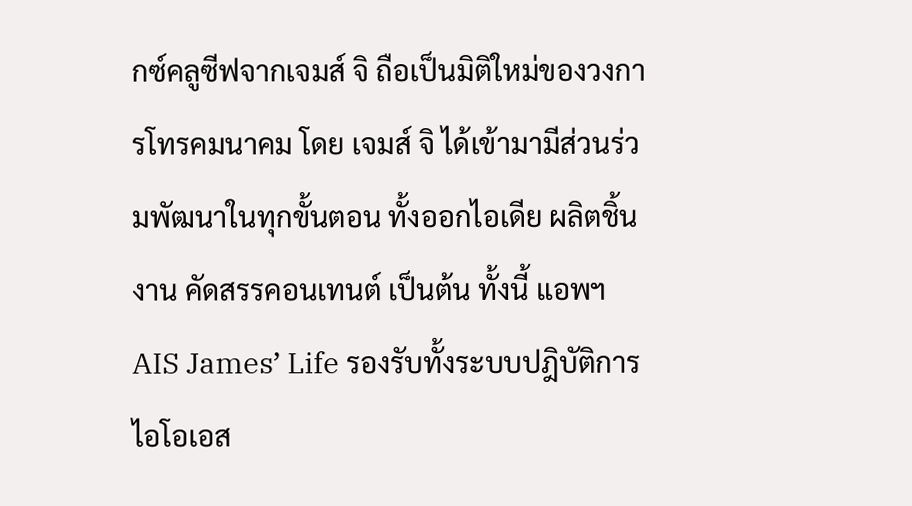กซ์คลูซีฟจากเจมส์ จิ ถือเป็นมิติใหม่ของวงการโทรคมนาคม โดย เจมส์ จิ ได้เข้ามามีส่วนร่วมพัฒนาในทุกขั้นตอน ทั้งออกไอเดีย ผลิตชิ้นงาน คัดสรรคอนเทนต์ เป็นต้น ทั้งนี้ แอพฯ AIS James’ Life รองรับทั้งระบบปฎิบัติการ ไอโอเอส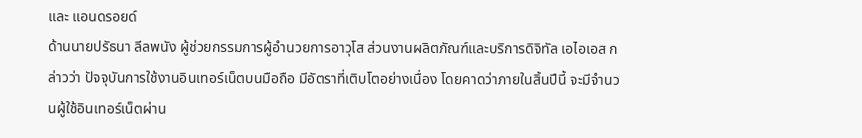และ แอนดรอยด์
ด้านนายปรัธนา ลีลพนัง ผู้ช่วยกรรมการผู้อำนวยการอาวุโส ส่วนงานผลิตภัณฑ์และบริการดิจิทัล เอไอเอส กล่าวว่า ปัจจุบันการใช้งานอินเทอร์เน็ตบนมือถือ มีอัตราที่เติบโตอย่างเนื่อง โดยคาดว่าภายในสิ้นปีนี้ จะมีจำนวนผู้ใช้อินเทอร์เน็ตผ่าน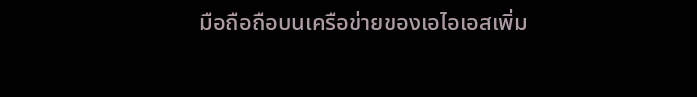มือถือถือบนเครือข่ายของเอไอเอสเพิ่ม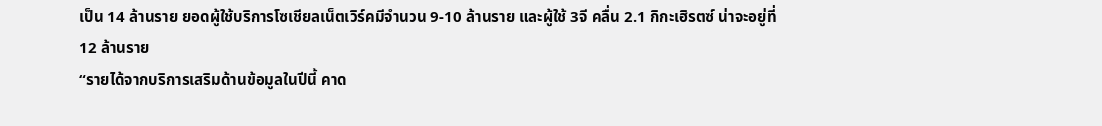เป็น 14 ล้านราย ยอดผู้ใช้บริการโซเชียลเน็ตเวิร์คมีจำนวน 9-10 ล้านราย และผู้ใช้ 3จี คลื่น 2.1 กิกะเฮิรตซ์ น่าจะอยู่ที่ 12 ล้านราย
“รายได้จากบริการเสริมด้านข้อมูลในปีนี้ คาด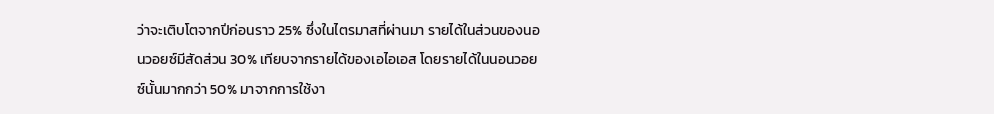ว่าจะเติบโตจากปีก่อนราว 25% ซึ่งในไตรมาสที่ผ่านมา รายได้ในส่วนของนอนวอยซ์มีสัดส่วน 30% เทียบจากรายได้ของเอไอเอส โดยรายได้ในนอนวอยซ์นั้นมากกว่า 50% มาจากการใช้งา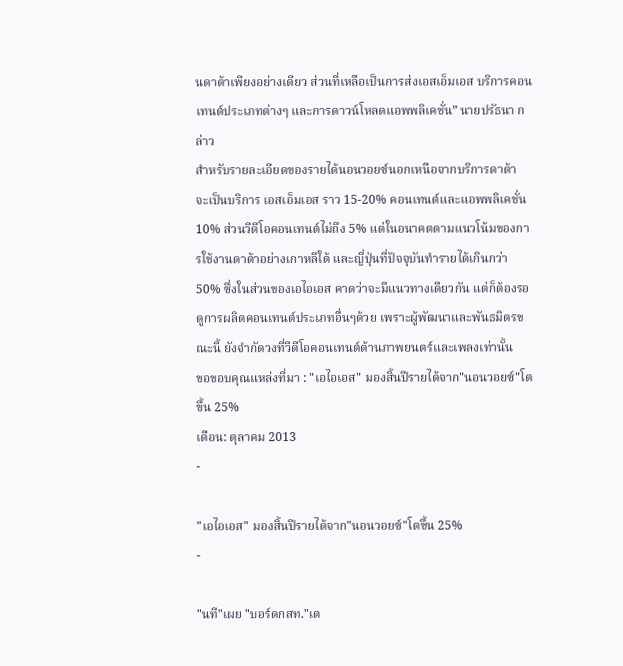นดาต้าเพียงอย่างเดียว ส่วนที่เหลือเป็นการส่งเอสเอ็มเอส บริการคอนเทนต์ประเภทต่างๆ และการดาวน์โหลดแอพพลิเคชั่น” นายปรัธนา กล่าว
สำหรับรายละเอียดของรายได้นอนวอยซ์นอกเหนือจากบริการดาต้า จะเป็นบริการ เอสเอ็มเอส ราว 15-20% คอนเทนต์และแอพพลิเคชั่น 10% ส่วนวีดีโอคอนเทนต์ไม่ถึง 5% แต่ในอนาคตตามแนวโน้มของการใช้งานดาต้าอย่างเกาหลีใต้ และญี่ปุ่นที่ปัจจุบันทำรายได้เกินกว่า 50% ซึ่งในส่วนของเอไอเอส คาดว่าจะมีแนวทางเดียวกัน แต่ก็ต้องรอดูการผลิตคอนเทนต์ประเภทอื่นๆด้วย เพราะผู้พัฒนาและพันธมิตรขณะนี้ ยังจำกัดวงที่วีดีโอคอนเทนต์ด้านภาพยนตร์และเพลงเท่านั้น
ขอขอบคุณแหล่งที่มา : "เอไอเอส" มองสิ้นปีรายได้จาก"นอนวอยซ์"โตขึ้น 25%
เดือน: ตุลาคม 2013
-

"เอไอเอส" มองสิ้นปีรายได้จาก"นอนวอยซ์"โตขึ้น 25%
-

"นที"เผย "บอร์ดกสท."เต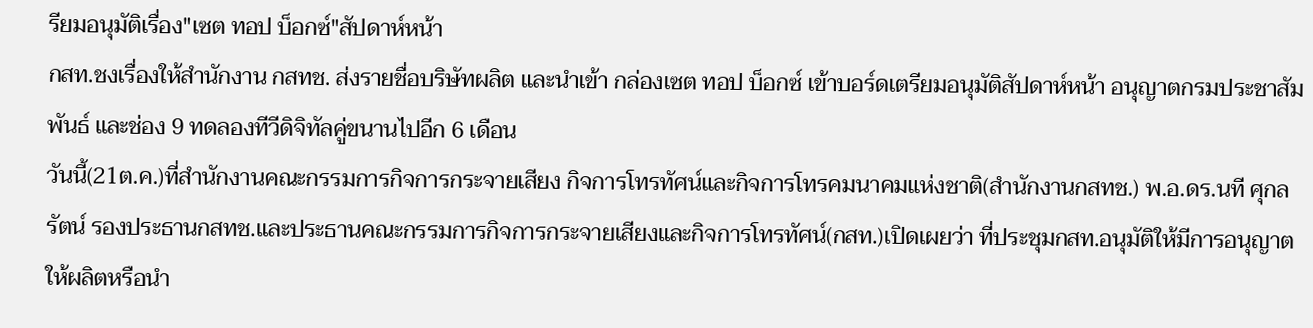รียมอนุมัติเรื่อง"เซต ทอป บ็อกซ์"สัปดาห์หน้า
กสท.ชงเรื่องให้สำนักงาน กสทช. ส่งรายชื่อบริษัทผลิต และนำเข้า กล่องเซต ทอป บ็อกซ์ เข้าบอร์ดเตรียมอนุมัติสัปดาห์หน้า อนุญาตกรมประชาสัมพันธ์ และช่อง 9 ทดลองทีวีดิจิทัลคู่ขนานไปอีก 6 เดือน
วันนี้(21ต.ค.)ที่สำนักงานคณะกรรมการกิจการกระจายเสียง กิจการโทรทัศน์และกิจการโทรคมนาคมแห่งชาติ(สำนักงานกสทช.) พ.อ.ดร.นที ศุกลรัตน์ รองประธานกสทช.และประธานคณะกรรมการกิจการกระจายเสียงและกิจการโทรทัศน์(กสท.)เปิดเผยว่า ที่ประชุมกสท.อนุมัติให้มีการอนุญาตให้ผลิตหรือนำ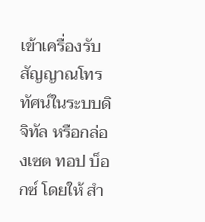เข้าเครื่องรับสัญญาณโทรทัศน์ในระบบดิจิทัล หรือกล่องเซต ทอป บ็อกซ์ โดยให้ สำ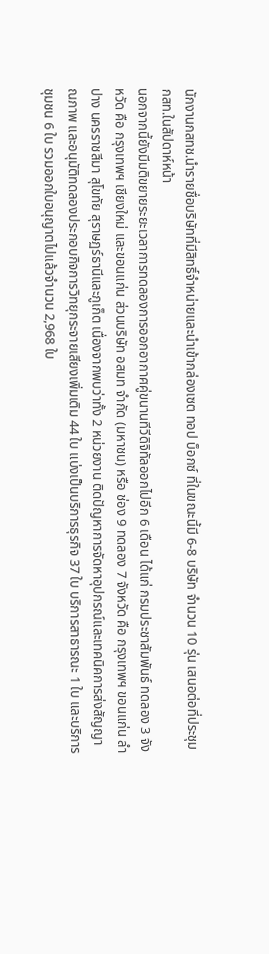นักงานกสทช.นำรายชื่อบริษัทที่มีสิทธิ์จำหน่ายและนำเข้ากล่องเซต ทอป บ็อกซ์ ที่ในขณะนี้มี 6-8 บริษัท จำนวน 10 รุ่น เสนอต่อที่ประชุมกสท.ในสัปดาห์หน้า
นอกจากนี้ยังมีมติขยายระยะเวลาการทดลองการออกอากาศคู่ขนานทีวีดิจิทัลออกไปอีก 6 เดือน ได้แก่ กรมประชาสัมพันธ์ ทดลอง 3 จังหวัด คือ กรุงเทพฯ เชียงใหม่ และขอนแก่น ส่วนบริษัท อสมท จำกัด (มหาชน) หรือ ช่อง 9 ทดลอง 7 จังหวัด คือ กรุงเทพฯ ขอนแก่น ลำปาง นครราชสีมา สุโขทัย สุราษฏร์ธานีและภูเก็ต เนื่องจากพบว่าทั้ง 2 หน่วยงาน ติดปัญหาการจัดหาอุปกรณ์และเทคนิคการส่งสัญญาณภาพ และอนุมัติทดลองประกอบกิจการวิทยุกระจายเสียงเพิ่มเติม 44 ใบ แบ่งเป็นบริการธุรกิจ 37 ใบ บริการสาธารณะ 1 ใบ และบริการชุมชน 6 ใบ รวมออกใบอนุญาตไปแล้วจำนวน 2,968 ใบ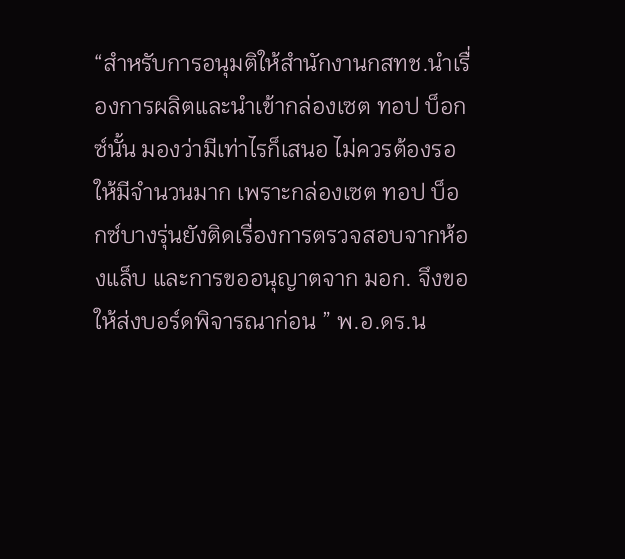“สำหรับการอนุมติให้สำนักงานกสทช.นำเรื่องการผลิตและนำเข้ากล่องเซต ทอป บ็อกซ์นั้น มองว่ามีเท่าไรก็เสนอ ไม่ควรต้องรอให้มีจำนวนมาก เพราะกล่องเซต ทอป บ็อกซ์บางรุ่นยังติดเรื่องการตรวจสอบจากห้องแล็บ และการขออนุญาตจาก มอก. จึงขอให้ส่งบอร์ดพิจารณาก่อน ” พ.อ.ดร.น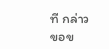ที กล่าว
ขอข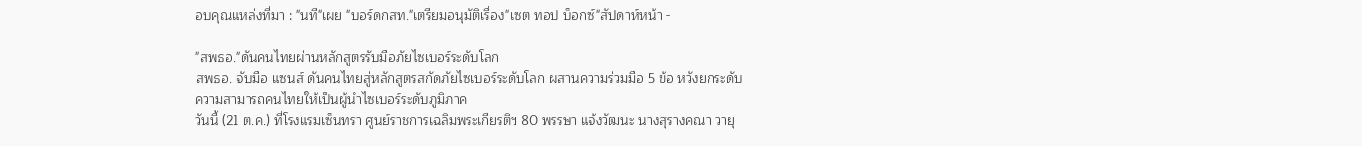อบคุณแหล่งที่มา : "นที"เผย "บอร์ดกสท."เตรียมอนุมัติเรื่อง"เซต ทอป บ็อกซ์"สัปดาห์หน้า -

"สพธอ."ดันคนไทยผ่านหลักสูตรรับมือภัยไซเบอร์ระดับโลก
สพธอ. จับมือ แซนส์ ดันคนไทยสู่หลักสูตรสกัดภัยไซเบอร์ระดับโลก ผสานความร่วมมือ 5 ข้อ หวังยกระดับความสามารถคนไทยให้เป็นผู้นำไซเบอร์ระดับภูมิภาค
วันนี้ (21 ต.ค.) ที่โรงแรมเซ็นทรา ศูนย์ราชการเฉลิมพระเกียรติฯ 80 พรรษา แจ้งวัฒนะ นางสุรางคณา วายุ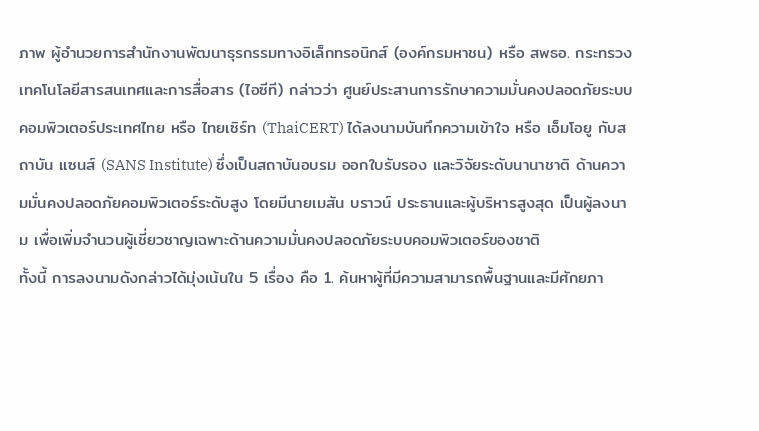ภาพ ผู้อำนวยการสำนักงานพัฒนาธุรกรรมทางอิเล็กทรอนิกส์ (องค์กรมหาชน) หรือ สพธอ. กระทรวงเทคโนโลยีสารสนเทศและการสื่อสาร (ไอซีที) กล่าวว่า ศูนย์ประสานการรักษาความมั่นคงปลอดภัยระบบคอมพิวเตอร์ประเทศไทย หรือ ไทยเซิร์ท (ThaiCERT) ได้ลงนามบันทึกความเข้าใจ หรือ เอ็มโอยู กับสถาบัน แซนส์ (SANS Institute) ซึ่งเป็นสถาบันอบรม ออกใบรับรอง และวิจัยระดับนานาชาติ ด้านความมั่นคงปลอดภัยคอมพิวเตอร์ระดับสูง โดยมีนายเมสัน บราวน์ ประธานและผู้บริหารสูงสุด เป็นผู้ลงนาม เพื่อเพิ่มจำนวนผู้เชี่ยวชาญเฉพาะด้านความมั่นคงปลอดภัยระบบคอมพิวเตอร์ของชาติ
ทั้งนี้ การลงนามดังกล่าวได้มุ่งเน้นใน 5 เรื่อง คือ 1. ค้นหาผู้ที่มีความสามารถพื้นฐานและมีศักยภา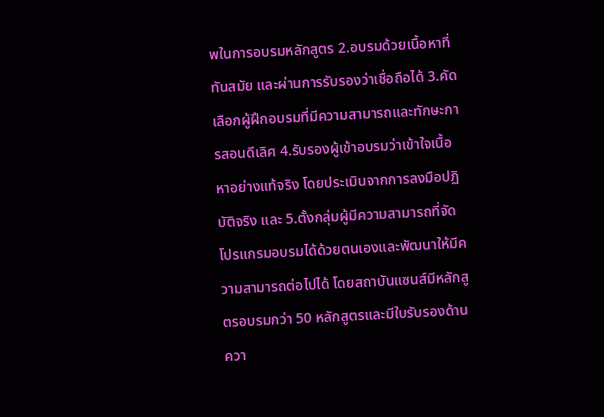พในการอบรมหลักสูตร 2.อบรมด้วยเนื้อหาที่ทันสมัย และผ่านการรับรองว่าเชื่อถือได้ 3.คัดเลือกผู้ฝึกอบรมที่มีความสามารถและทักษะการสอนดีเลิศ 4.รับรองผู้เข้าอบรมว่าเข้าใจเนื้อหาอย่างแท้จริง โดยประเมินจากการลงมือปฏิบัติจริง และ 5.ตั้งกลุ่มผู้มีความสามารถที่จัดโปรแกรมอบรมได้ด้วยตนเองและพัฒนาให้มีความสามารถต่อไปได้ โดยสถาบันแซนส์มีหลักสูตรอบรมกว่า 50 หลักสูตรและมีใบรับรองด้านควา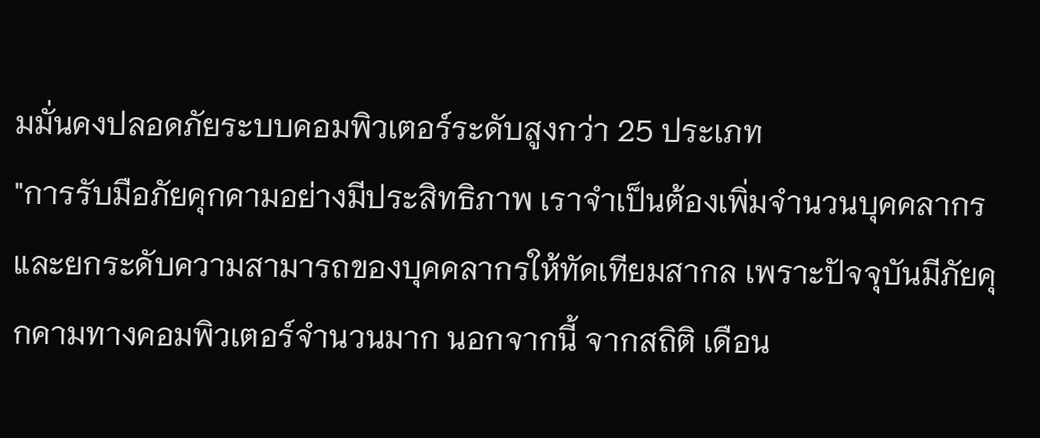มมั่นคงปลอดภัยระบบคอมพิวเตอร์ระดับสูงกว่า 25 ประเภท
"การรับมือภัยคุกคามอย่างมีประสิทธิภาพ เราจำเป็นต้องเพิ่มจำนวนบุคคลากรและยกระดับความสามารถของบุคคลากรให้ทัดเทียมสากล เพราะปัจจุบันมีภัยคุกคามทางคอมพิวเตอร์จำนวนมาก นอกจากนี้ จากสถิติ เดือน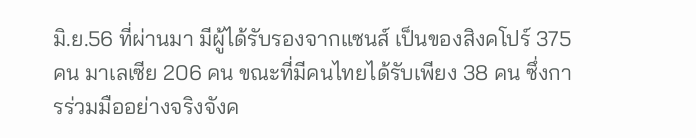มิ.ย.56 ที่ผ่านมา มีผู้ได้รับรองจากแซนส์ เป็นของสิงคโปร์ 375 คน มาเลเซีย 206 คน ขณะที่มีคนไทยได้รับเพียง 38 คน ซึ่งการร่วมมืออย่างจริงจังค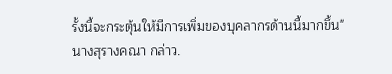รั้งนี้จะกระตุ้นให้มีการเพิ่มของบุคลากรด้านนี้มากขึ้น" นางสุรางคณา กล่าว.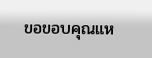ขอขอบคุณแห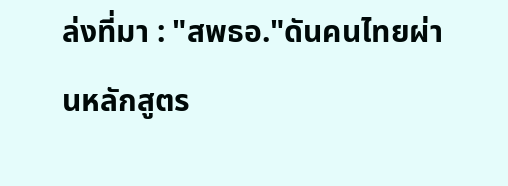ล่งที่มา : "สพธอ."ดันคนไทยผ่านหลักสูตร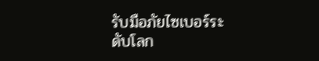รับมือภัยไซเบอร์ระดับโลก